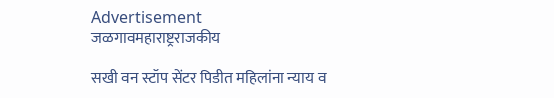Advertisement
जळगावमहाराष्ट्रराजकीय

सखी वन स्टॉप सेंटर पिडीत महिलांना न्याय व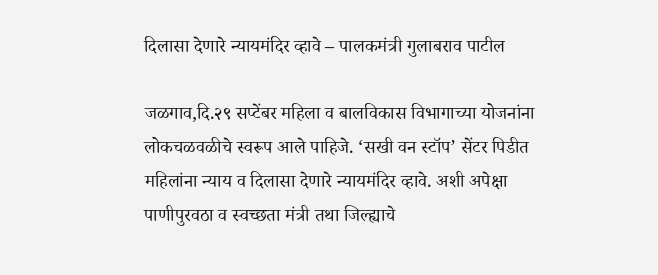दिलासा देणारे न्यायमंदिर व्हावे – पालकमंत्री गुलाबराव पाटील

जळगाव,दि.२९ सप्टेंबर महिला व बालविकास विभागाच्या योजनांना लोकचळवळीचे स्वरूप आले पाहिजे. ‘सखी वन स्टॉप’ सेंटर पिडीत महिलांना न्याय व दिलासा देणारे न्यायमंदिर व्हावे. अशी अपेक्षा पाणीपुरवठा व स्वच्छता मंत्री तथा जिल्ह्याचे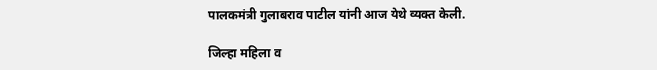पालकमंत्री गुलाबराव पाटील यांनी आज येथे व्यक्त केली.

जिल्हा महिला व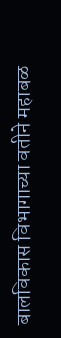बालविकास विभागाच्या वतीने महाबळ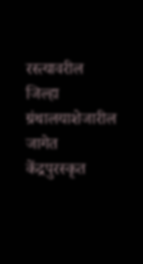रस्त्यावरील जिल्हा ग्रंथालयाशेजारील जागेत केंद्रपुरस्कृत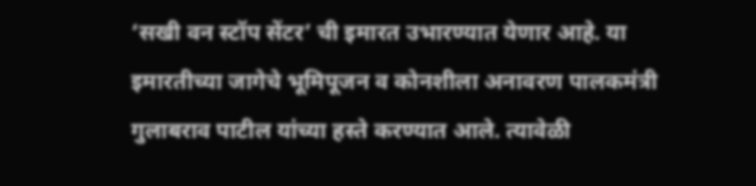‘सखी वन स्टॉप सेंटर’ ची इमारत उभारण्यात येणार आहे. या इमारतीच्या जागेचे भूमिपूजन व कोनशीला अनावरण पालकमंत्री गुलाबराव पाटील यांच्या हस्ते करण्यात आले. त्यावेळी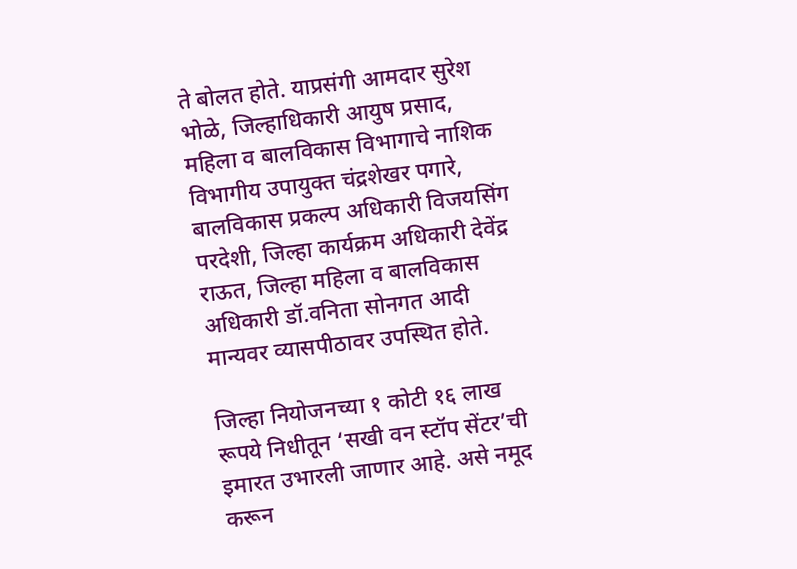ते बोलत होते. याप्रसंगी आमदार सुरेश भोळे, जिल्हाधिकारी आयुष प्रसाद, महिला व बालविकास विभागाचे नाशिक विभागीय उपायुक्त चंद्रशेखर पगारे, बालविकास प्रकल्प अधिकारी विजयसिंग परदेशी, जिल्हा कार्यक्रम अधिकारी देवेंद्र राऊत, जिल्हा महिला व बालविकास अधिकारी डॉ.वनिता सोनगत आदी मान्यवर व्यासपीठावर उपस्थित होते.

जिल्हा नियोजनच्या १ कोटी १६ लाख रूपये निधीतून ‘सखी वन स्टॉप सेंटर’ची इमारत उभारली जाणार आहे. असे नमूद करून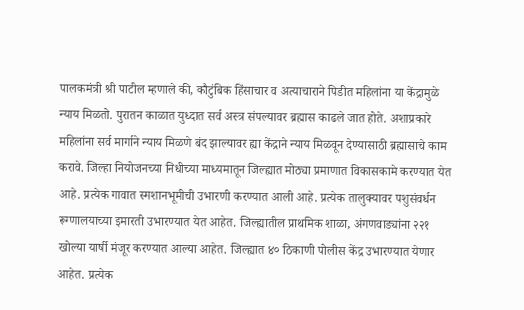पालकमंत्री श्री‌ पाटील म्हणाले की, कौटुंबिक हिंसाचार व अत्याचाराने पिडीत महिलांना या केंद्रामुळे न्याय मिळतो. पुरातन काळात युध्दात सर्व अस्त्र संपल्यावर ब्रह्मास काढले जात होते. अशाप्रकारे महिलांना‌ सर्व मार्गाने न्याय मिळणे बंद झाल्यावर ह्या केंद्राने न्याय मिळवून देण्यासाठी ब्रह्मासाचे काम करावे. जिल्हा नियोजनच्या निधीच्या माध्यमातून जिल्ह्यात मोठ्या प्रमाणात विकासकामे करण्यात येत आहे. प्रत्येक गावात स्मशानभूमीची उभारणी करण्यात आली आहे. प्रत्येक तालुक्यावर पशुसंवर्धन रूग्णालयाच्या इमारती उभारण्यात येत आहेत. जिल्ह्यातील‌ प्राथमिक शाळा, अंगणवाड्यांना २२१ खोल्या यार्षी मंजूर करण्यात आल्या आहेत. जिल्ह्यात ४० ठिकाणी पोलीस केंद्र उभारण्यात येणार आहेत. प्रत्येक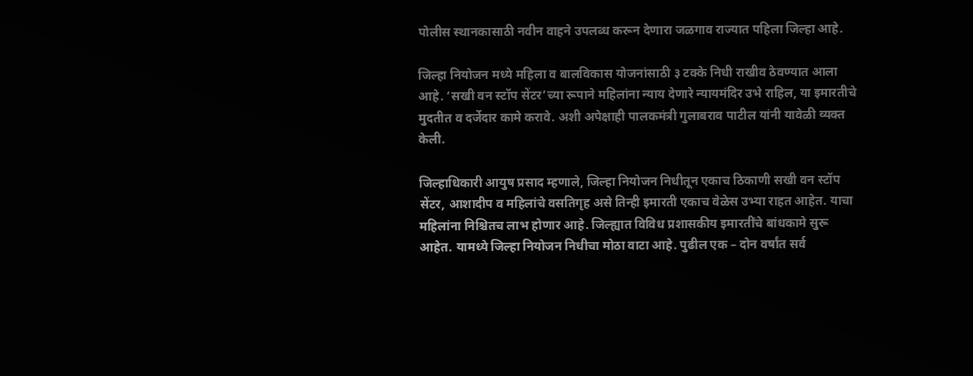पोलीस स्थानकासाठी नवीन वाहने उपलब्ध करून देणारा जळगाव राज्यात पहिला जिल्हा आहे.

जिल्हा नियोजन मध्ये महिला व बालविकास योजनांसाठी ३ टक्के निधी राखीव ठेवण्यात आला आहे. ‘सखी वन स्टॉप सेंटर’च्या रूपाने महिलांना न्याय देणारे न्यायमंदिर उभे राहिल, या इमारतीचे मुदतीत व दर्जेदार कामे करावे. अशी अपेक्षाही पालकमंत्री गुलाबराव पाटील यांनी यावेळी व्यक्त केली.

जिल्हाधिकारी आयुष प्रसाद म्हणाले, जिल्हा नियोजन निधीतून एकाच ठिकाणी सखी वन स्टॉप सेंटर, आशादीप व महिलांचे वसतिगृह असे तिन्ही इमारती एकाच वेळेस उभ्या राहत आहेत. याचा महिलांना निश्चितच लाभ होणार आहे. जिल्ह्यात विविध प्रशासकीय इमारतींचे बांधकामे सुरू आहेत. यामध्ये जिल्हा नियोजन निधीचा मोठा वाटा आहे. पुढील एक – दोन वर्षांत सर्व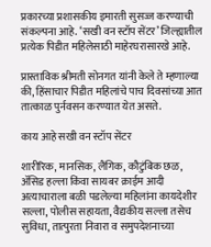प्रकारच्या प्रशासकीय इमारती सुसज्ज करण्याची संकल्पना आहे. ‘सखी वन स्टॉप सेंटर’ जिल्ह्यातील प्रत्येक पिडीत महिलेसाठी माहेरघरासारखे आहे.

प्रास्ताविक श्रीमती सोनगत यांनी केले ते म्हणाल्या की, हिंसाचार पिडीत महिलांचे पाच दिवसांच्या आत तात्काळ पुर्नवसन करण्यात येत असते.

काय आहे सखी वन स्टॉप सेंटर

शारीरिक, मानसिक, लैंगिक, कौटुंबिक छळ, ॲसिड हल्ला किंवा सायबर क्राईम आदी अत्याचाराला बळी पडलेल्या महिलांना कायदेशीर सल्ला, पोलीस सहायता, वैद्यकीय सल्ला तसेच सुविधा, तात्पुरता निवारा व समुपदेशनाच्या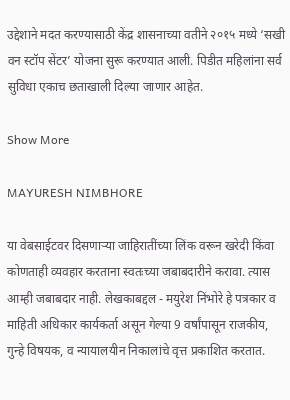उद्देशाने मदत करण्यासाठी केंद्र शासनाच्या वतीने २०१५ मध्ये ‘सखी वन स्टॉप सेंटर’ योजना सुरू करण्यात आली. पिडीत महिलांना सर्व सुविधा एकाच छताखाली दिल्या जाणार आहेत.

Show More

MAYURESH NIMBHORE

या वेबसाईटवर दिसणाऱ्या जाहिरातींच्या लिंक वरून खरेदी किंवा कोणताही व्यवहार करताना स्वतःच्या जबाबदारीने करावा. त्यास आम्ही जबाबदार नाही. लेखकाबद्दल - मयुरेश निंभोरे हे पत्रकार व माहिती अधिकार कार्यकर्ता असून गेल्या 9 वर्षांपासून राजकीय, गुन्हे विषयक, व न्यायालयीन निकालांचे वृत्त प्रकाशित करतात.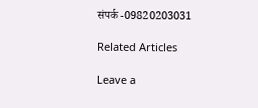संपर्क -09820203031

Related Articles

Leave a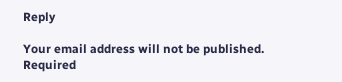Reply

Your email address will not be published. Required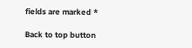fields are marked *

Back to top button